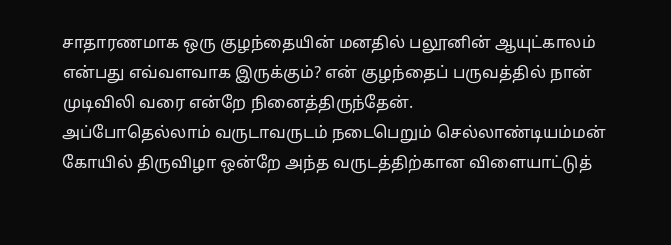சாதாரணமாக ஒரு குழந்தையின் மனதில் பலூனின் ஆயுட்காலம் என்பது எவ்வளவாக இருக்கும்? என் குழந்தைப் பருவத்தில் நான் முடிவிலி வரை என்றே நினைத்திருந்தேன்.
அப்போதெல்லாம் வருடாவருடம் நடைபெறும் செல்லாண்டியம்மன் கோயில் திருவிழா ஒன்றே அந்த வருடத்திற்கான விளையாட்டுத்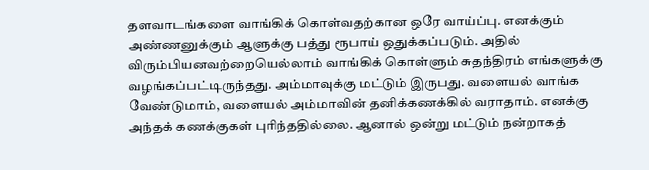தளவாடங்களை வாங்கிக் கொள்வதற்கான ஒரே வாய்ப்பு. எனக்கும் அண்ணனுக்கும் ஆளுக்கு பத்து ரூபாய் ஒதுக்கப்படும். அதில் விரும்பியனவற்றையெல்லாம் வாங்கிக் கொள்ளும் சுதந்திரம் எங்களுக்கு வழங்கப்பட்டிருந்தது. அம்மாவுக்கு மட்டும் இருபது. வளையல் வாங்க வேண்டுமாம், வளையல் அம்மாவின் தனிக்கணக்கில் வராதாம். எனக்கு அந்தக் கணக்குகள் புரிந்ததில்லை. ஆனால் ஒன்று மட்டும் நன்றாகத்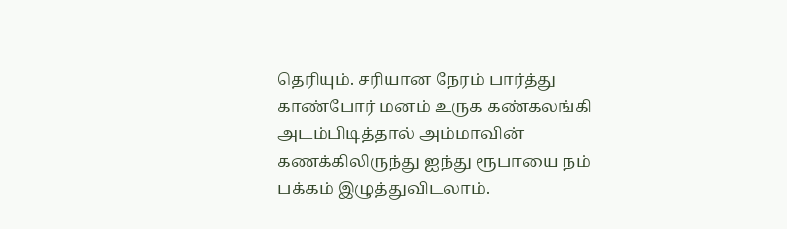தெரியும். சரியான நேரம் பார்த்து காண்போர் மனம் உருக கண்கலங்கி அடம்பிடித்தால் அம்மாவின் கணக்கிலிருந்து ஐந்து ரூபாயை நம் பக்கம் இழுத்துவிடலாம்.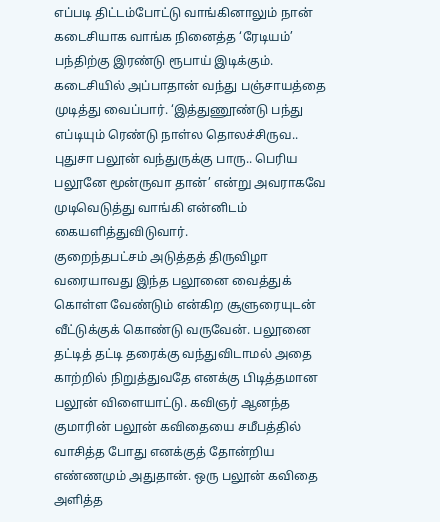எப்படி திட்டம்போட்டு வாங்கினாலும் நான் கடைசியாக வாங்க நினைத்த ‘ரேடியம்’ பந்திற்கு இரண்டு ரூபாய் இடிக்கும். கடைசியில் அப்பாதான் வந்து பஞ்சாயத்தை முடித்து வைப்பார். ‘இத்துணூண்டு பந்து எப்டியும் ரெண்டு நாள்ல தொலச்சிருவ.. புதுசா பலூன் வந்துருக்கு பாரு.. பெரிய பலூனே மூன்ருவா தான்’ என்று அவராகவே முடிவெடுத்து வாங்கி என்னிடம் கையளித்துவிடுவார்.
குறைந்தபட்சம் அடுத்தத் திருவிழா வரையாவது இந்த பலூனை வைத்துக் கொள்ள வேண்டும் என்கிற சூளுரையுடன் வீட்டுக்குக் கொண்டு வருவேன். பலூனை தட்டித் தட்டி தரைக்கு வந்துவிடாமல் அதை காற்றில் நிறுத்துவதே எனக்கு பிடித்தமான பலூன் விளையாட்டு. கவிஞர் ஆனந்த குமாரின் பலூன் கவிதையை சமீபத்தில் வாசித்த போது எனக்குத் தோன்றிய எண்ணமும் அதுதான். ஒரு பலூன் கவிதை அளித்த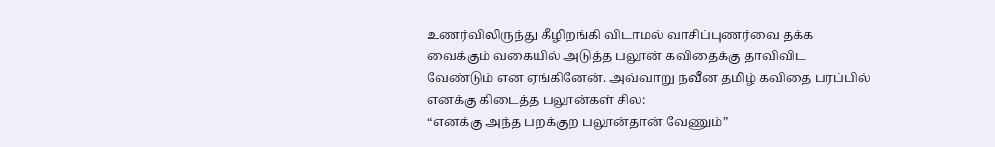உணர்விலிருந்து கீழிறங்கி விடாமல் வாசிப்புணர்வை தக்க வைக்கும் வகையில் அடுத்த பலூன் கவிதைக்கு தாவிவிட வேண்டும் என ஏங்கினேன். அவ்வாறு நவீன தமிழ் கவிதை பரப்பில் எனக்கு கிடைத்த பலூன்கள் சில:
“எனக்கு அந்த பறக்குற பலூன்தான் வேணும்”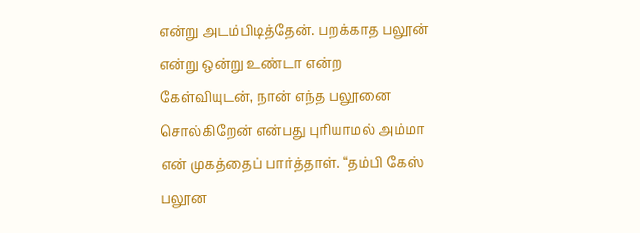என்று அடம்பிடித்தேன். பறக்காத பலூன் என்று ஒன்று உண்டா என்ற கேள்வியுடன், நான் எந்த பலூனை சொல்கிறேன் என்பது புரியாமல் அம்மா என் முகத்தைப் பார்த்தாள். “தம்பி கேஸ் பலூன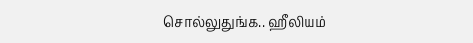சொல்லுதுங்க.. ஹீலியம்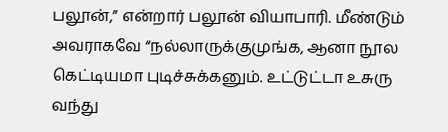பலூன்,” என்றார் பலூன் வியாபாரி. மீண்டும் அவராகவே “நல்லாருக்குமுங்க, ஆனா நூல கெட்டியமா புடிச்சுக்கனும். உட்டுட்டா உசுரு வந்து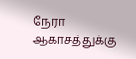நேரா ஆகாசத்துக்கு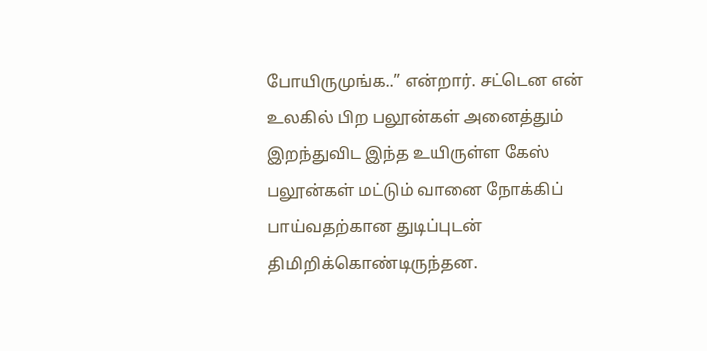போயிருமுங்க..” என்றார். சட்டென என் உலகில் பிற பலூன்கள் அனைத்தும் இறந்துவிட இந்த உயிருள்ள கேஸ் பலூன்கள் மட்டும் வானை நோக்கிப் பாய்வதற்கான துடிப்புடன் திமிறிக்கொண்டிருந்தன.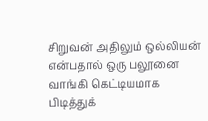சிறுவன் அதிலும் ஒல்லியன் என்பதால் ஒரு பலூனை வாங்கி கெட்டியமாக பிடித்துக்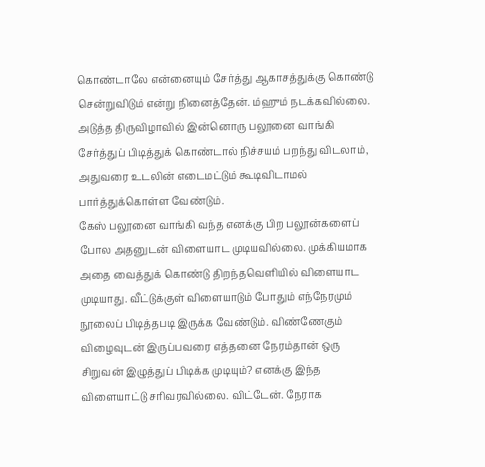கொண்டாலே என்னையும் சேர்த்து ஆகாசத்துக்கு கொண்டு சென்றுவிடும் என்று நினைத்தேன். ம்ஹும் நடக்கவில்லை. அடுத்த திருவிழாவில் இன்னொரு பலூனை வாங்கி சேர்த்துப் பிடித்துக் கொண்டால் நிச்சயம் பறந்து விடலாம், அதுவரை உடலின் எடைமட்டும் கூடிவிடாமல் பார்த்துக்கொள்ள வேண்டும்.
கேஸ் பலூனை வாங்கி வந்த எனக்கு பிற பலூன்களைப் போல அதனுடன் விளையாட முடியவில்லை. முக்கியமாக அதை வைத்துக் கொண்டு திறந்தவெளியில் விளையாட முடியாது. வீட்டுக்குள் விளையாடும் போதும் எந்நேரமும் நூலைப் பிடித்தபடி இருக்க வேண்டும். விண்ணேகும் விழைவுடன் இருப்பவரை எத்தனை நேரம்தான் ஒரு சிறுவன் இழுத்துப் பிடிக்க முடியும்? எனக்கு இந்த விளையாட்டு சரிவரவில்லை. விட்டேன். நேராக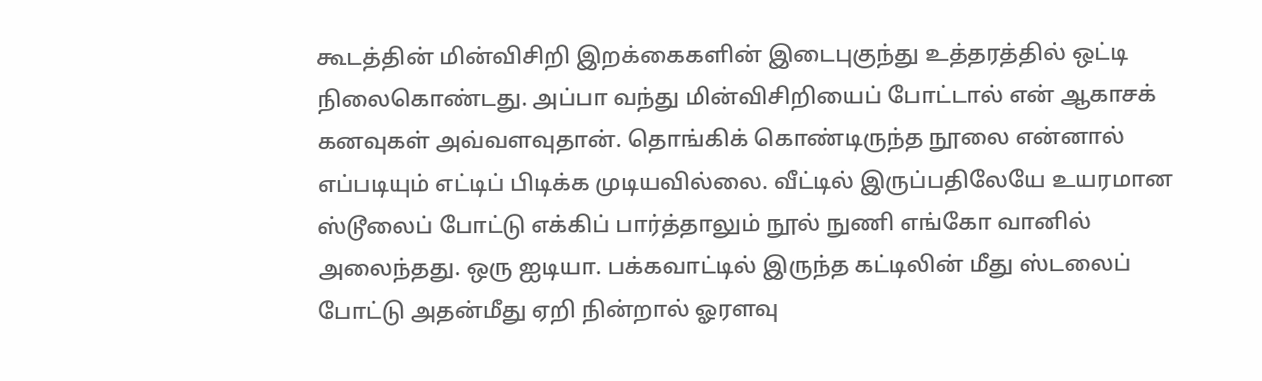கூடத்தின் மின்விசிறி இறக்கைகளின் இடைபுகுந்து உத்தரத்தில் ஒட்டி நிலைகொண்டது. அப்பா வந்து மின்விசிறியைப் போட்டால் என் ஆகாசக் கனவுகள் அவ்வளவுதான். தொங்கிக் கொண்டிருந்த நூலை என்னால் எப்படியும் எட்டிப் பிடிக்க முடியவில்லை. வீட்டில் இருப்பதிலேயே உயரமான ஸ்டூலைப் போட்டு எக்கிப் பார்த்தாலும் நூல் நுணி எங்கோ வானில் அலைந்தது. ஒரு ஐடியா. பக்கவாட்டில் இருந்த கட்டிலின் மீது ஸ்டலைப் போட்டு அதன்மீது ஏறி நின்றால் ஓரளவு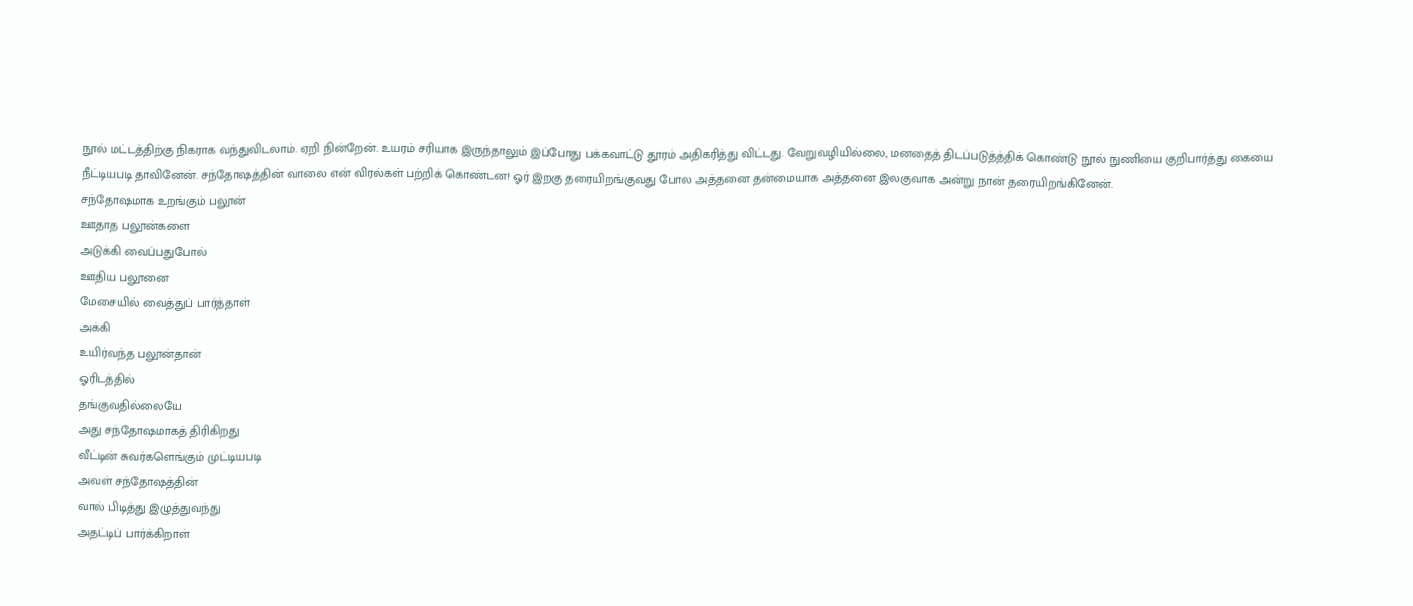நூல் மட்டத்திற்கு நிகராக வந்துவிடலாம். ஏறி நின்றேன். உயரம் சரியாக இருந்தாலும் இப்போது பக்கவாட்டு தூரம் அதிகரித்து விட்டது. வேறுவழியில்லை, மனதைத் திடப்படுத்த்திக் கொண்டு நூல் நுணியை குறிபார்த்து கையை நீட்டியபடி தாவினேன். சந்தோஷத்தின் வாலை என் விரல்கள் பற்றிக் கொண்டன! ஓர் இறகு தரையிறங்குவது போல அத்தனை தன்மையாக அத்தனை இலகுவாக அன்று நான் தரையிறங்கினேன்.
சந்தோஷமாக உறங்கும் பலூன்
ஊதாத பலூன்களை
அடுக்கி வைப்பதுபோல்
ஊதிய பலூனை
மேசையில் வைத்துப் பார்த்தாள்
அக்கி
உயிர்வந்த பலூன்தான்
ஓரிடத்தில்
தங்குவதில்லையே
அது சந்தோஷமாகத் திரிகிறது
வீட்டின் சுவர்களெங்கும் முட்டியபடி
அவள் சந்தோஷத்தின்
வால் பிடித்து இழுத்துவந்து
அதட்டிப் பார்க்கிறாள்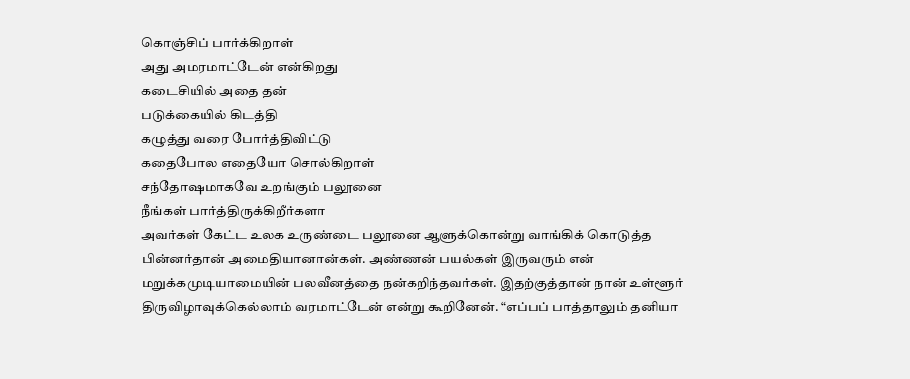கொஞ்சிப் பார்க்கிறாள்
அது அமரமாட்டேன் என்கிறது
கடைசியில் அதை தன்
படுக்கையில் கிடத்தி
கழுத்து வரை போர்த்திவிட்டு
கதைபோல எதையோ சொல்கிறாள்
சந்தோஷமாகவே உறங்கும் பலூனை
நீங்கள் பார்த்திருக்கிறீர்களா
அவர்கள் கேட்ட உலக உருண்டை பலூனை ஆளுக்கொன்று வாங்கிக் கொடுத்த பின்னர்தான் அமைதியானான்கள். அண்ணன் பயல்கள் இருவரும் என் மறுக்கமுடியாமையின் பலவீனத்தை நன்கறிந்தவர்கள். இதற்குத்தான் நான் உள்ளூர் திருவிழாவுக்கெல்லாம் வரமாட்டேன் என்று கூறினேன். “எப்பப் பாத்தாலும் தனியா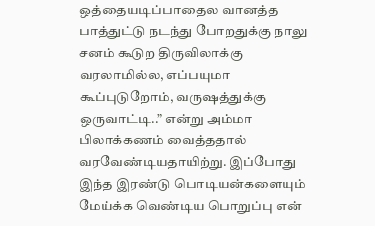ஒத்தையடிப்பாதைல வானத்த பாத்துட்டு நடந்து போறதுக்கு நாலு சனம் கூடுற திருவிலாக்கு வரலாமில்ல, எப்பயுமா கூப்புடுறோம், வருஷத்துக்கு ஒருவாட்டி..” என்று அம்மா பிலாக்கணம் வைத்ததால் வரவேண்டியதாயிற்று. இப்போது இந்த இரண்டு பொடியன்களையும் மேய்க்க வெண்டிய பொறுப்பு என்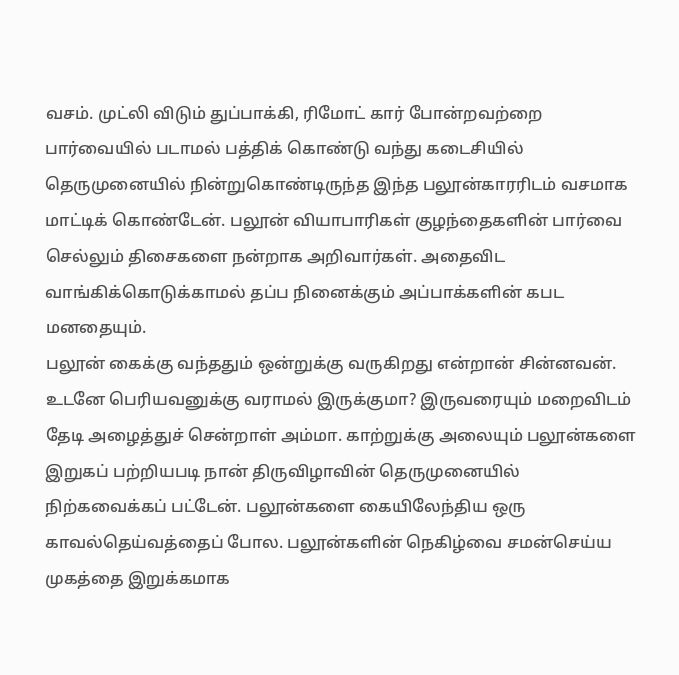வசம். முட்லி விடும் துப்பாக்கி, ரிமோட் கார் போன்றவற்றை பார்வையில் படாமல் பத்திக் கொண்டு வந்து கடைசியில் தெருமுனையில் நின்றுகொண்டிருந்த இந்த பலூன்காரரிடம் வசமாக மாட்டிக் கொண்டேன். பலூன் வியாபாரிகள் குழந்தைகளின் பார்வை செல்லும் திசைகளை நன்றாக அறிவார்கள். அதைவிட வாங்கிக்கொடுக்காமல் தப்ப நினைக்கும் அப்பாக்களின் கபட மனதையும்.
பலூன் கைக்கு வந்ததும் ஒன்றுக்கு வருகிறது என்றான் சின்னவன். உடனே பெரியவனுக்கு வராமல் இருக்குமா? இருவரையும் மறைவிடம் தேடி அழைத்துச் சென்றாள் அம்மா. காற்றுக்கு அலையும் பலூன்களை இறுகப் பற்றியபடி நான் திருவிழாவின் தெருமுனையில் நிற்கவைக்கப் பட்டேன். பலூன்களை கையிலேந்திய ஒரு காவல்தெய்வத்தைப் போல. பலூன்களின் நெகிழ்வை சமன்செய்ய முகத்தை இறுக்கமாக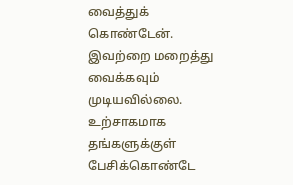வைத்துக் கொண்டேன். இவற்றை மறைத்து வைக்கவும் முடியவில்லை. உற்சாகமாக தங்களுக்குள் பேசிக்கொண்டே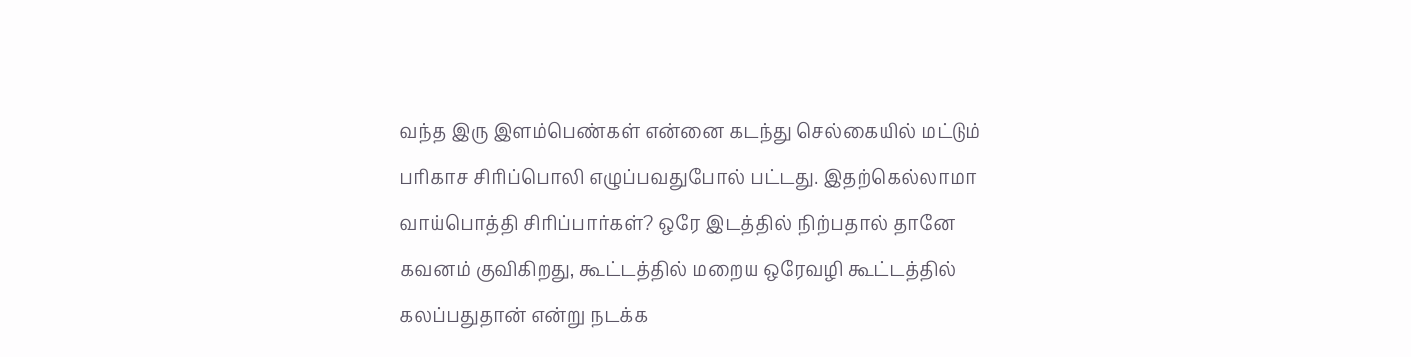வந்த இரு இளம்பெண்கள் என்னை கடந்து செல்கையில் மட்டும் பரிகாச சிரிப்பொலி எழுப்பவதுபோல் பட்டது. இதற்கெல்லாமா வாய்பொத்தி சிரிப்பார்கள்? ஒரே இடத்தில் நிற்பதால் தானே கவனம் குவிகிறது, கூட்டத்தில் மறைய ஒரேவழி கூட்டத்தில் கலப்பதுதான் என்று நடக்க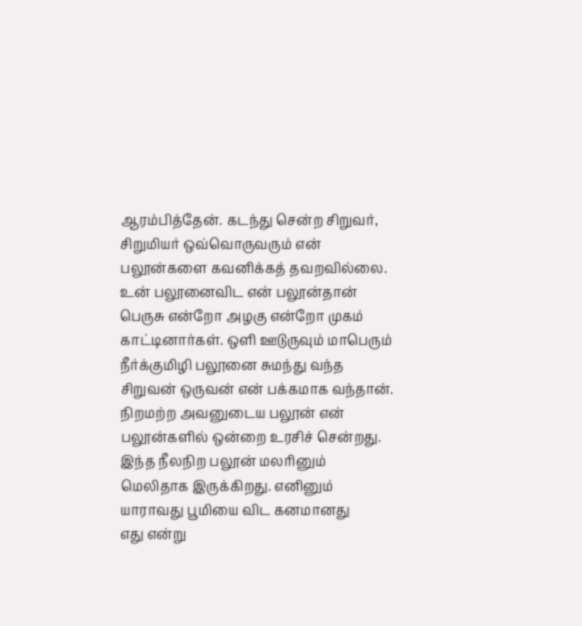ஆரம்பித்தேன். கடந்து சென்ற சிறுவர், சிறுமியர் ஒவ்வொருவரும் என் பலூன்களை கவனிக்கத் தவறவில்லை. உன் பலூனைவிட என் பலூன்தான் பெருசு என்றோ அழகு என்றோ முகம் காட்டினார்கள். ஒளி ஊடுருவும் மாபெரும் நீர்க்குமிழி பலூனை சுமந்து வந்த சிறுவன் ஒருவன் என் பக்கமாக வந்தான். நிறமற்ற அவனுடைய பலூன் என் பலூன்களில் ஒன்றை உரசிச் சென்றது.
இந்த நீலநிற பலூன் மலரினும்
மெலிதாக இருக்கிறது. எனினும்
யாராவது பூமியை விட கனமானது
எது என்று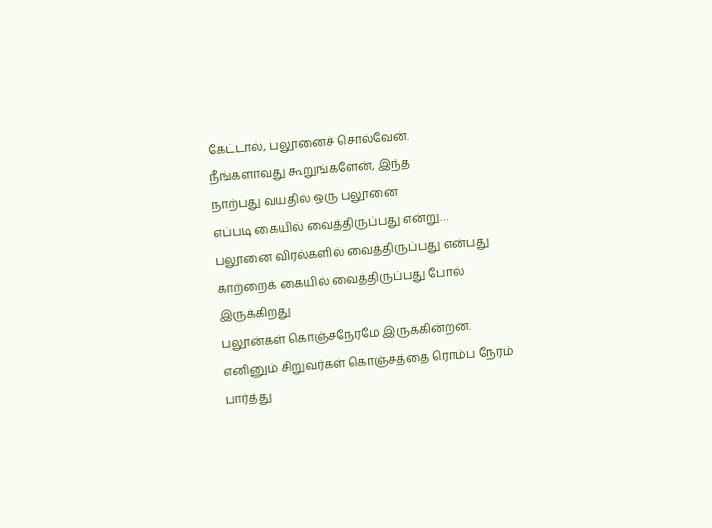கேட்டால், பலூனைச் சொல்வேன்.
நீங்களாவது கூறுங்களேன், இந்த
நாற்பது வயதில் ஒரு பலூனை
எப்படி கையில் வைத்திருப்பது என்று…
பலூனை விரல்களில் வைத்திருப்பது என்பது
காற்றைக் கையில் வைத்திருப்பது போல் இருக்கிறது
பலூன்கள் கொஞ்சநேரமே இருக்கின்றன.
எனினும் சிறுவர்கள் கொஞ்சத்தை ரொம்ப நேரம்
பார்த்து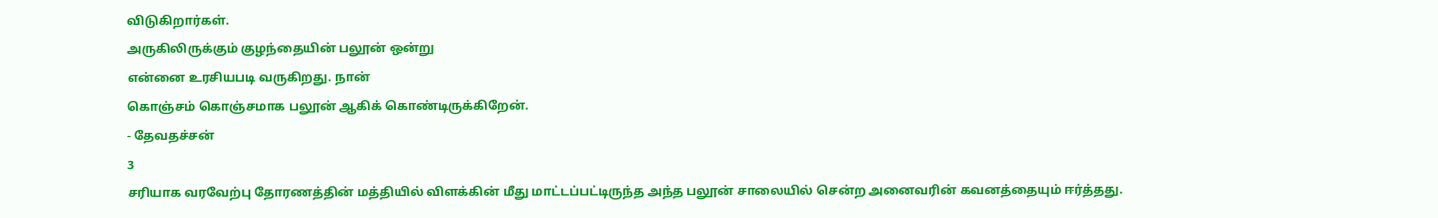விடுகிறார்கள்.
அருகிலிருக்கும் குழந்தையின் பலூன் ஒன்று
என்னை உரசியபடி வருகிறது. நான்
கொஞ்சம் கொஞ்சமாக பலூன் ஆகிக் கொண்டிருக்கிறேன்.
- தேவதச்சன்
3
சரியாக வரவேற்பு தோரணத்தின் மத்தியில் விளக்கின் மீது மாட்டப்பட்டிருந்த அந்த பலூன் சாலையில் சென்ற அனைவரின் கவனத்தையும் ஈர்த்தது.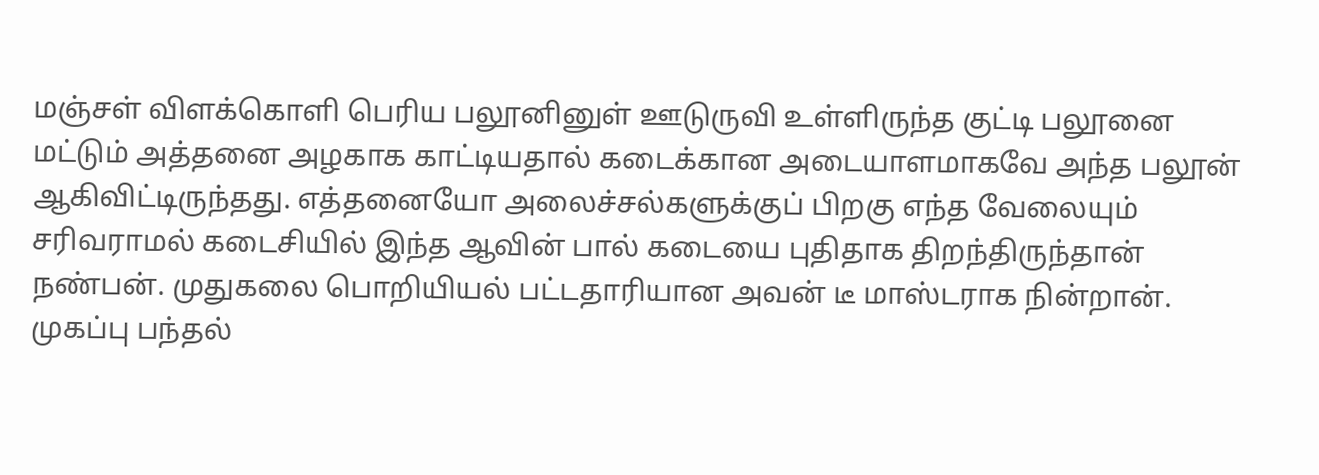மஞ்சள் விளக்கொளி பெரிய பலூனினுள் ஊடுருவி உள்ளிருந்த குட்டி பலூனை மட்டும் அத்தனை அழகாக காட்டியதால் கடைக்கான அடையாளமாகவே அந்த பலூன் ஆகிவிட்டிருந்தது. எத்தனையோ அலைச்சல்களுக்குப் பிறகு எந்த வேலையும் சரிவராமல் கடைசியில் இந்த ஆவின் பால் கடையை புதிதாக திறந்திருந்தான் நண்பன். முதுகலை பொறியியல் பட்டதாரியான அவன் டீ மாஸ்டராக நின்றான். முகப்பு பந்தல்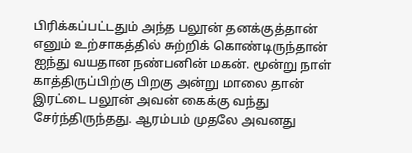பிரிக்கப்பட்டதும் அந்த பலூன் தனக்குத்தான் எனும் உற்சாகத்தில் சுற்றிக் கொண்டிருந்தான் ஐந்து வயதான நண்பனின் மகன். மூன்று நாள் காத்திருப்பிற்கு பிறகு அன்று மாலை தான் இரட்டை பலூன் அவன் கைக்கு வந்து சேர்ந்திருந்தது. ஆரம்பம் முதலே அவனது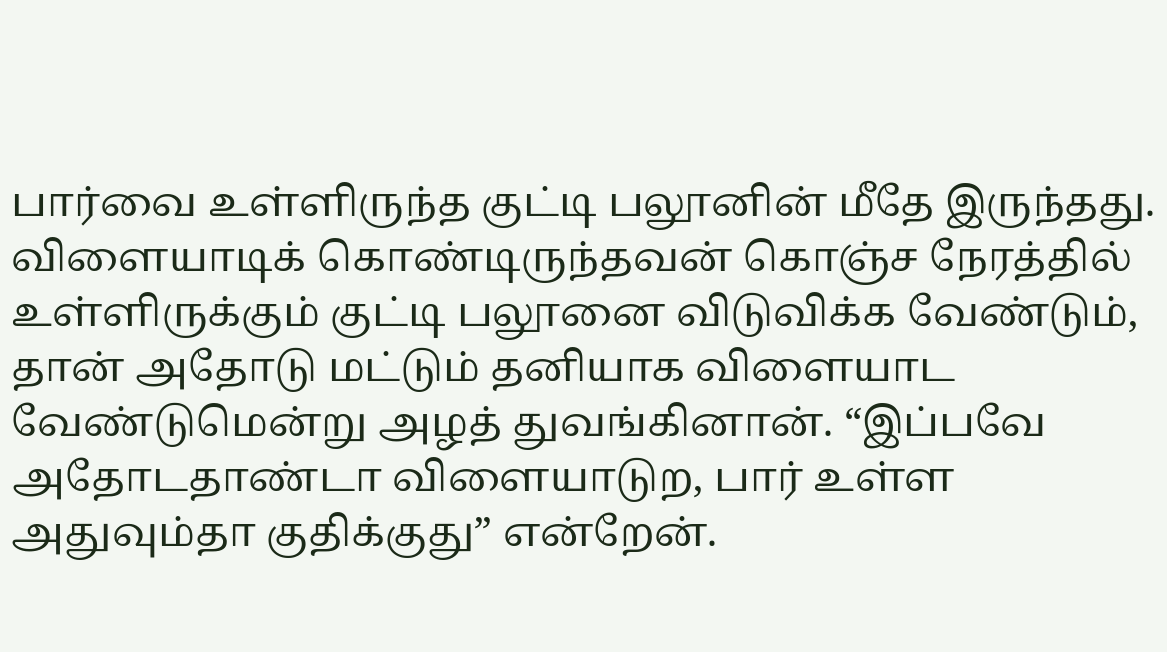பார்வை உள்ளிருந்த குட்டி பலூனின் மீதே இருந்தது.
விளையாடிக் கொண்டிருந்தவன் கொஞ்ச நேரத்தில் உள்ளிருக்கும் குட்டி பலூனை விடுவிக்க வேண்டும், தான் அதோடு மட்டும் தனியாக விளையாட வேண்டுமென்று அழத் துவங்கினான். “இப்பவே அதோடதாண்டா விளையாடுற, பார் உள்ள அதுவும்தா குதிக்குது” என்றேன்.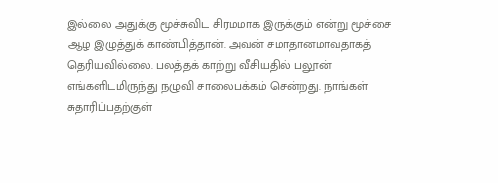இல்லை அதுக்கு மூச்சுவிட சிரமமாக இருக்கும் என்று மூச்சை ஆழ இழுத்துக் காண்பித்தான். அவன் சமாதானமாவதாகத் தெரியவில்லை. பலத்தக் காற்று வீசியதில் பலூன் எங்களிடமிருந்து நழுவி சாலைபக்கம் சென்றது. நாங்கள் சுதாரிப்பதற்குள்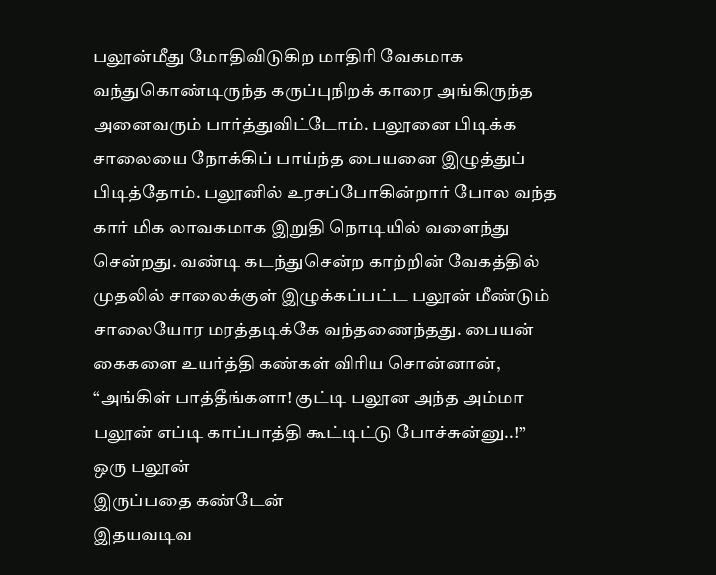பலூன்மீது மோதிவிடுகிற மாதிரி வேகமாக வந்துகொண்டிருந்த கருப்புநிறக் காரை அங்கிருந்த அனைவரும் பார்த்துவிட்டோம். பலூனை பிடிக்க சாலையை நோக்கிப் பாய்ந்த பையனை இழுத்துப் பிடித்தோம். பலூனில் உரசப்போகின்றார் போல வந்த கார் மிக லாவகமாக இறுதி நொடியில் வளைந்து சென்றது. வண்டி கடந்துசென்ற காற்றின் வேகத்தில் முதலில் சாலைக்குள் இழுக்கப்பட்ட பலூன் மீண்டும் சாலையோர மரத்தடிக்கே வந்தணைந்தது. பையன் கைகளை உயர்த்தி கண்கள் விரிய சொன்னான், “அங்கிள் பாத்தீங்களா! குட்டி பலூன அந்த அம்மா பலூன் எப்டி காப்பாத்தி கூட்டிட்டு போச்சுன்னு..!”
ஒரு பலூன்
இருப்பதை கண்டேன்
இதயவடிவ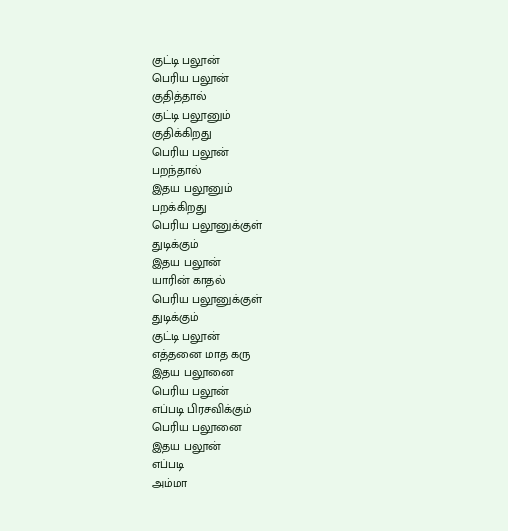குட்டி பலூன்
பெரிய பலூன்
குதித்தால்
குட்டி பலூனும்
குதிக்கிறது
பெரிய பலூன்
பறந்தால்
இதய பலூனும்
பறக்கிறது
பெரிய பலூனுக்குள்
துடிக்கும்
இதய பலூன்
யாரின் காதல்
பெரிய பலூனுக்குள்
துடிக்கும்
குட்டி பலூன்
எத்தனை மாத கரு
இதய பலூனை
பெரிய பலூன்
எப்படி பிரசவிக்கும்
பெரிய பலூனை
இதய பலூன்
எப்படி
அம்மா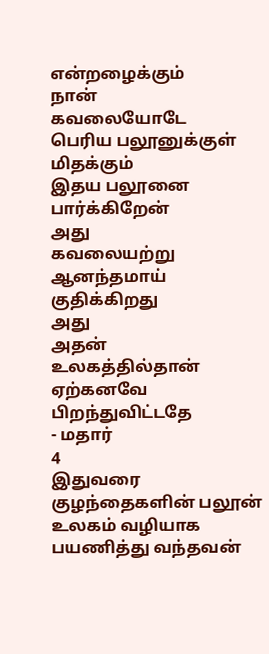என்றழைக்கும்
நான்
கவலையோடே
பெரிய பலூனுக்குள்
மிதக்கும்
இதய பலூனை
பார்க்கிறேன்
அது
கவலையற்று
ஆனந்தமாய் குதிக்கிறது
அது
அதன்
உலகத்தில்தான்
ஏற்கனவே
பிறந்துவிட்டதே
- மதார்
4
இதுவரை குழந்தைகளின் பலூன் உலகம் வழியாக பயணித்து வந்தவன்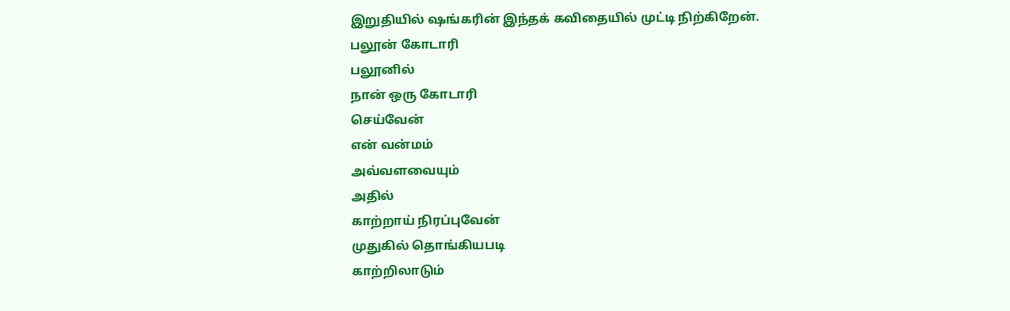இறுதியில் ஷங்கரின் இந்தக் கவிதையில் முட்டி நிற்கிறேன்.
பலூன் கோடாரி
பலூனில்
நான் ஒரு கோடாரி
செய்வேன்
என் வன்மம்
அவ்வளவையும்
அதில்
காற்றாய் நிரப்புவேன்
முதுகில் தொங்கியபடி
காற்றிலாடும்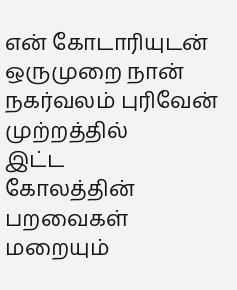என் கோடாரியுடன்
ஒருமுறை நான்
நகர்வலம் புரிவேன்
முற்றத்தில்
இட்ட
கோலத்தின்
பறவைகள் மறையும்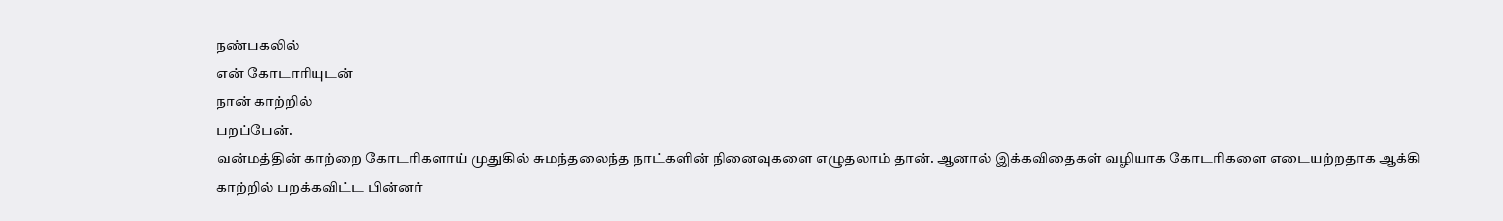நண்பகலில்
என் கோடாரியுடன்
நான் காற்றில்
பறப்பேன்.
வன்மத்தின் காற்றை கோடரிகளாய் முதுகில் சுமந்தலைந்த நாட்களின் நினைவுகளை எழுதலாம் தான். ஆனால் இக்கவிதைகள் வழியாக கோடரிகளை எடையற்றதாக ஆக்கி காற்றில் பறக்கவிட்ட பின்னர்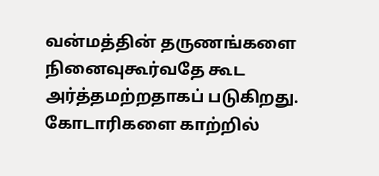வன்மத்தின் தருணங்களை நினைவுகூர்வதே கூட அர்த்தமற்றதாகப் படுகிறது. கோடாரிகளை காற்றில்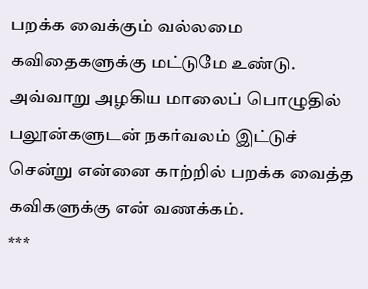பறக்க வைக்கும் வல்லமை கவிதைகளுக்கு மட்டுமே உண்டு. அவ்வாறு அழகிய மாலைப் பொழுதில் பலூன்களுடன் நகர்வலம் இட்டுச் சென்று என்னை காற்றில் பறக்க வைத்த கவிகளுக்கு என் வணக்கம்.
***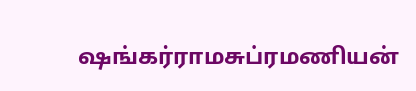ஷங்கர்ராமசுப்ரமணியன்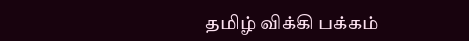தமிழ் விக்கி பக்கம்